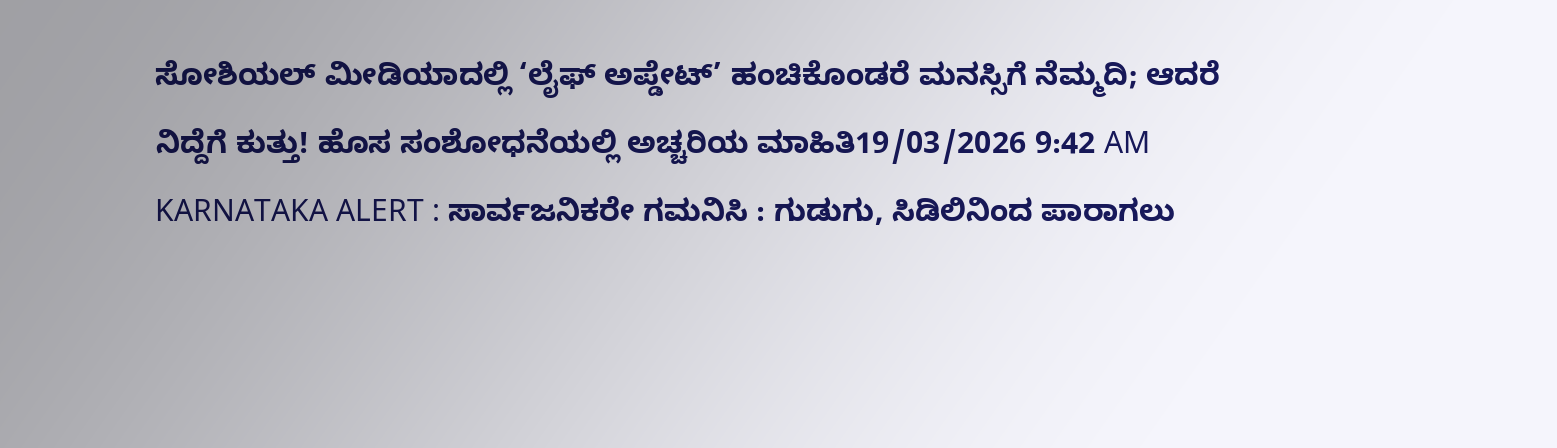ಸೋಶಿಯಲ್ ಮೀಡಿಯಾದಲ್ಲಿ ‘ಲೈಫ್ ಅಪ್ಡೇಟ್’ ಹಂಚಿಕೊಂಡರೆ ಮನಸ್ಸಿಗೆ ನೆಮ್ಮದಿ; ಆದರೆ ನಿದ್ದೆಗೆ ಕುತ್ತು! ಹೊಸ ಸಂಶೋಧನೆಯಲ್ಲಿ ಅಚ್ಚರಿಯ ಮಾಹಿತಿ19/03/2026 9:42 AM
KARNATAKA ALERT : ಸಾರ್ವಜನಿಕರೇ ಗಮನಿಸಿ : ಗುಡುಗು, ಸಿಡಿಲಿನಿಂದ ಪಾರಾಗಲು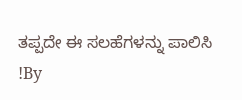ತಪ್ಪದೇ ಈ ಸಲಹೆಗಳನ್ನು ಪಾಲಿಸಿ !By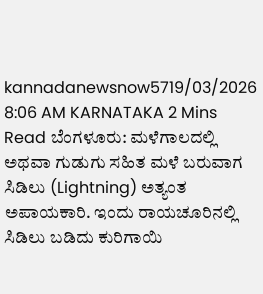kannadanewsnow5719/03/2026 8:06 AM KARNATAKA 2 Mins Read ಬೆಂಗಳೂರು: ಮಳೆಗಾಲದಲ್ಲಿ ಅಥವಾ ಗುಡುಗು ಸಹಿತ ಮಳೆ ಬರುವಾಗ ಸಿಡಿಲು (Lightning) ಅತ್ಯಂತ ಅಪಾಯಕಾರಿ. ಇಂದು ರಾಯಚೂರಿನಲ್ಲಿ ಸಿಡಿಲು ಬಡಿದು ಕುರಿಗಾಯಿ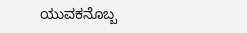ಯುವಕನೊಬ್ಬ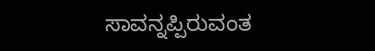ಸಾವನ್ನಪ್ಪಿರುವಂತ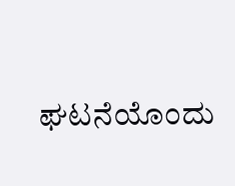ಘಟನೆಯೊಂದು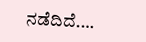ನಡೆದಿದೆ.…